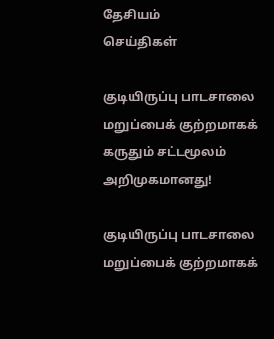தேசியம்
செய்திகள்

குடியிருப்பு பாடசாலை மறுப்பைக் குற்றமாகக் கருதும் சட்டமூலம் அறிமுகமானது!

குடியிருப்பு பாடசாலை மறுப்பைக் குற்றமாகக்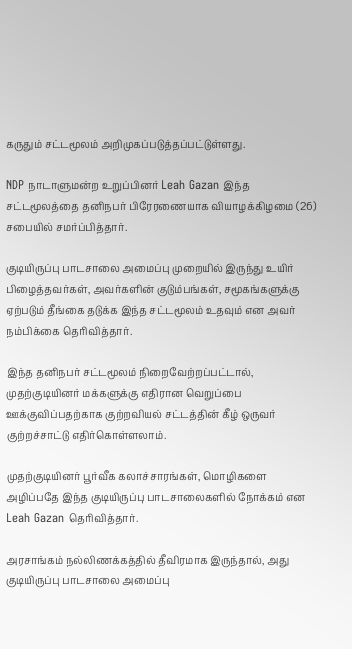கருதும் சட்டமூலம் அறிமுகப்படுத்தப்பட்டுள்ளது.

NDP நாடாளுமன்ற உறுப்பினர் Leah Gazan இந்த சட்டமூலத்தை தனிநபர் பிரேரணையாக வியாழக்கிழமை (26) சபையில் சமர்ப்பித்தார்.

குடியிருப்பு பாடசாலை அமைப்பு முறையில் இருந்து உயிர் பிழைத்தவர்கள், அவர்களின் குடும்பங்கள், சமூகங்களுக்கு ஏற்படும் தீங்கை தடுக்க இந்த சட்டமூலம் உதவும் என அவர் நம்பிக்கை தெரிவித்தார்.

இந்த தனிநபர் சட்டமூலம் நிறைவேற்றப்பட்டால், முதற்குடியினர் மக்களுக்கு எதிரான வெறுப்பை ஊக்குவிப்பதற்காக குற்றவியல் சட்டத்தின் கீழ் ஒருவர் குற்றச்சாட்டு எதிர்கொள்ளலாம்.

முதற்குடியினர் பூர்வீக கலாச்சாரங்கள், மொழிகளை அழிப்பதே இந்த குடியிருப்பு பாடசாலைகளில் நோக்கம் என Leah Gazan தெரிவித்தார்.

அரசாங்கம் நல்லிணக்கத்தில் தீவிரமாக இருந்தால், அது குடியிருப்பு பாடசாலை அமைப்பு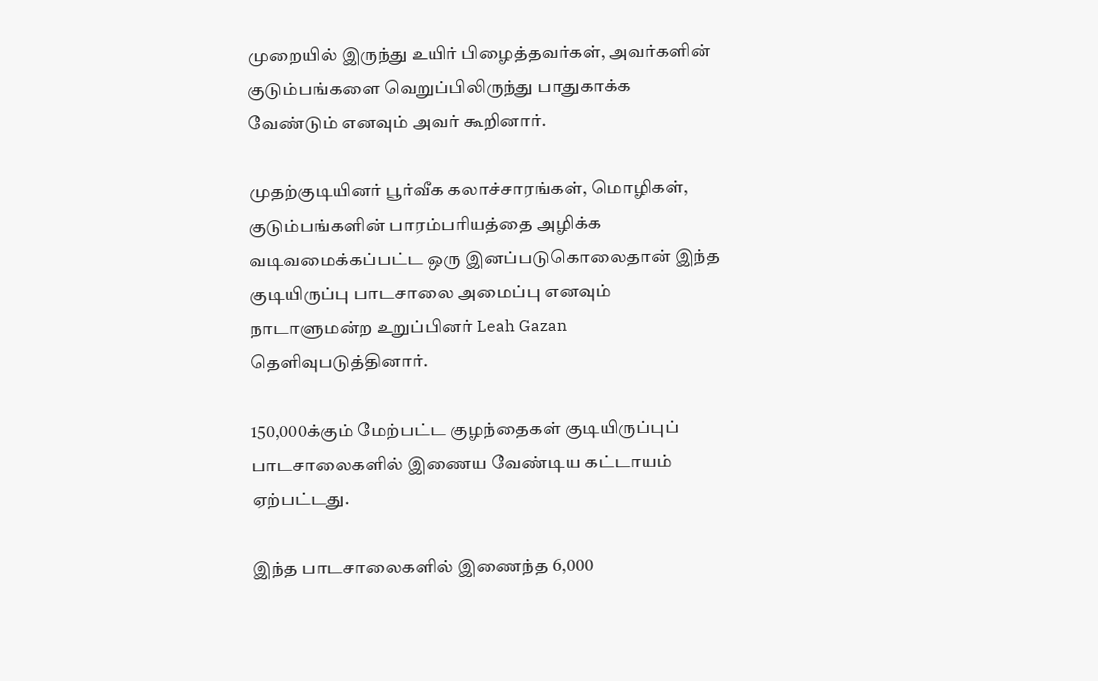முறையில் இருந்து உயிர் பிழைத்தவர்கள், அவர்களின்  குடும்பங்களை வெறுப்பிலிருந்து பாதுகாக்க வேண்டும் எனவும் அவர் கூறினார்.

முதற்குடியினர் பூர்வீக கலாச்சாரங்கள், மொழிகள், குடும்பங்களின் பாரம்பரியத்தை அழிக்க வடிவமைக்கப்பட்ட ஒரு இனப்படுகொலைதான் இந்த குடியிருப்பு பாடசாலை அமைப்பு எனவும் நாடாளுமன்ற உறுப்பினர் Leah Gazan தெளிவுபடுத்தினார்.

150,000க்கும் மேற்பட்ட குழந்தைகள் குடியிருப்புப் பாடசாலைகளில் இணைய வேண்டிய கட்டாயம் ஏற்பட்டது.

இந்த பாடசாலைகளில் இணைந்த 6,000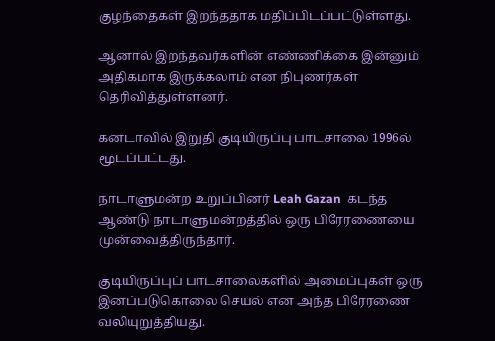குழந்தைகள் இறந்ததாக மதிப்பிடப்பட்டுள்ளது.

ஆனால் இறந்தவர்களின் எண்ணிக்கை இன்னும் அதிகமாக இருக்கலாம் என நிபுணர்கள் தெரிவித்துள்ளனர்.

கனடாவில் இறுதி குடியிருப்பு பாடசாலை 1996ல் மூடப்பட்டது.

நாடாளுமன்ற உறுப்பினர் Leah Gazan  கடந்த ஆண்டு நாடாளுமன்றத்தில் ஒரு பிரேரணையை முன்வைத்திருந்தார்.

குடியிருப்புப் பாடசாலைகளில் அமைப்புகள் ஒரு இனப்படுகொலை செயல் என அந்த பிரேரணை வலியுறுத்தியது.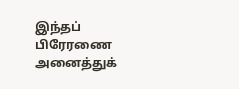இந்தப் பிரேரணை அனைத்துக்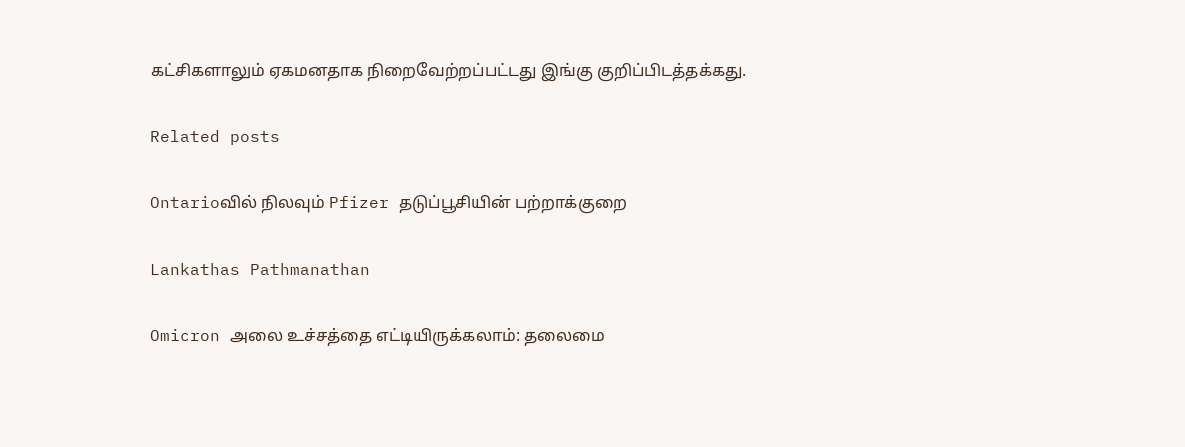கட்சிகளாலும் ஏகமனதாக நிறைவேற்றப்பட்டது இங்கு குறிப்பிடத்தக்கது.

Related posts

Ontarioவில் நிலவும் Pfizer தடுப்பூசியின் பற்றாக்குறை

Lankathas Pathmanathan

Omicron அலை உச்சத்தை எட்டியிருக்கலாம்: தலைமை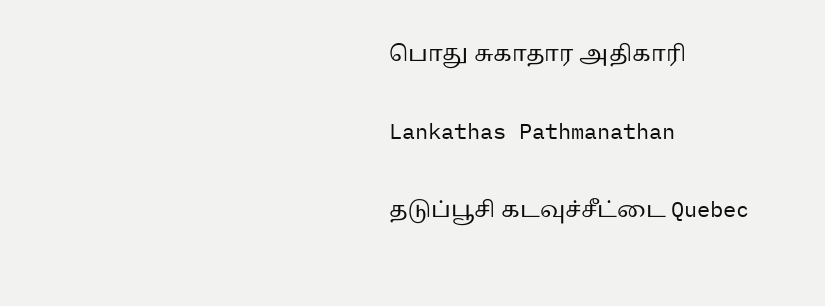பொது சுகாதார அதிகாரி

Lankathas Pathmanathan

தடுப்பூசி கடவுச்சீட்டை Quebec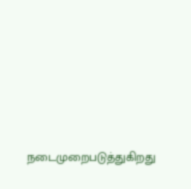நடைமுறைபடுத்துகிறது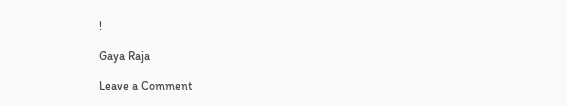!

Gaya Raja

Leave a Comment